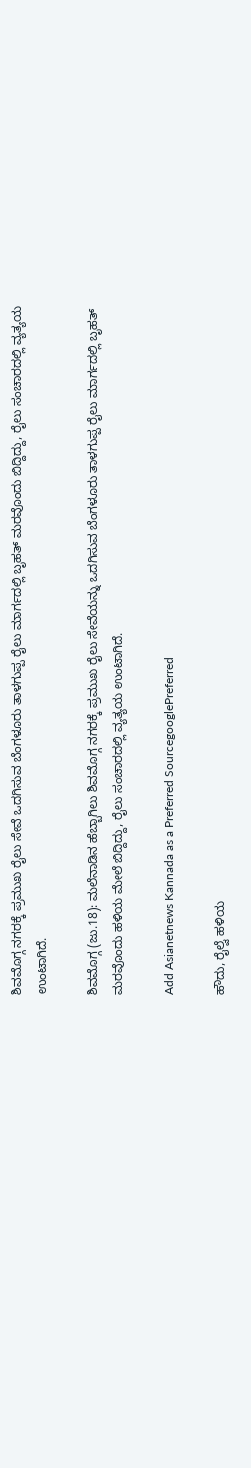ಶಿವಮೊಗ್ಗ ನಗರಕ್ಕೆ ಪ್ರಮುಖ ರೈಲು ಸೇವೆ ಒದಗಿಸುವ ಬೆಂಗಳೂರು ತಾಳಗುಪ್ಪ ರೈಲು ಮಾರ್ಗದಲ್ಲಿ ಬೃಹತ್ ಮರವೊಂದು ಬಿದ್ದಿದ್ದು, ರೈಲು ಸಂಚಾರದಲ್ಲಿ ವ್ಯತ್ಯಯ ಉಂಟಾಗಿದೆ.

ಶಿವಮೊಗ್ಗ (ಜು.18): ಮಲೆನಾಡಿನ ಹೆಬ್ಬಾಗಿಲು ಶಿವಮೊಗ್ಗ ನಗರಕ್ಕೆ ಪ್ರಮುಖ ರೈಲು ಸೇವೆಯನ್ನು ಒದಗಿಸುವ ಬೆಂಗಳೂರು ತಾಳಗುಪ್ಪ ರೈಲು ಮಾರ್ಗದಲ್ಲಿ ಬೃಹತ್ ಮರವೊಂದು ಹಳಿಯ ಮೇಲೆ ಬಿದ್ದಿದ್ದು, ರೈಲು ಸಂಚಾರದಲ್ಲಿ ವ್ಯತ್ಯಯ ಉಂಟಾಗಿದೆ.

Add Asianetnews Kannada as a Preferred SourcegooglePreferred

ಹೌದು, ರೈಲ್ವೆ ಹಳಿಯ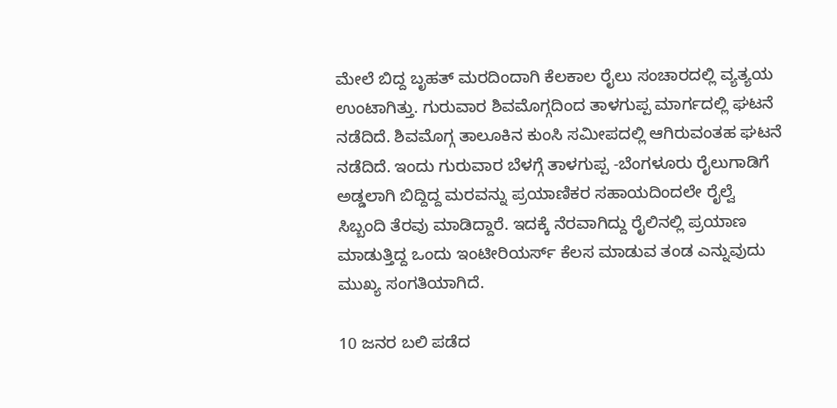ಮೇಲೆ ಬಿದ್ದ ಬೃಹತ್ ಮರದಿಂದಾಗಿ ಕೆಲಕಾಲ ರೈಲು ಸಂಚಾರದಲ್ಲಿ ವ್ಯತ್ಯಯ ಉಂಟಾಗಿತ್ತು. ಗುರುವಾರ ಶಿವಮೊಗ್ಗದಿಂದ ತಾಳಗುಪ್ಪ ಮಾರ್ಗದಲ್ಲಿ ಘಟನೆ ನಡೆದಿದೆ. ಶಿವಮೊಗ್ಗ ತಾಲೂಕಿನ ಕುಂಸಿ ಸಮೀಪದಲ್ಲಿ ಆಗಿರುವಂತಹ ಘಟನೆ ನಡೆದಿದೆ. ಇಂದು ಗುರುವಾರ ಬೆಳಗ್ಗೆ ತಾಳಗುಪ್ಪ -ಬೆಂಗಳೂರು ರೈಲುಗಾಡಿಗೆ ಅಡ್ಡಲಾಗಿ ಬಿದ್ದಿದ್ದ ಮರವನ್ನು ಪ್ರಯಾಣಿಕರ ಸಹಾಯದಿಂದಲೇ ರೈಲ್ವೆ ಸಿಬ್ಬಂದಿ ತೆರವು ಮಾಡಿದ್ದಾರೆ. ಇದಕ್ಕೆ ನೆರವಾಗಿದ್ದು ರೈಲಿನಲ್ಲಿ ಪ್ರಯಾಣ ಮಾಡುತ್ತಿದ್ದ ಒಂದು ಇಂಟೀರಿಯರ್ಸ್ ಕೆಲಸ ಮಾಡುವ ತಂಡ ಎನ್ನುವುದು ಮುಖ್ಯ ಸಂಗತಿಯಾಗಿದೆ.

10 ಜನರ ಬಲಿ ಪಡೆದ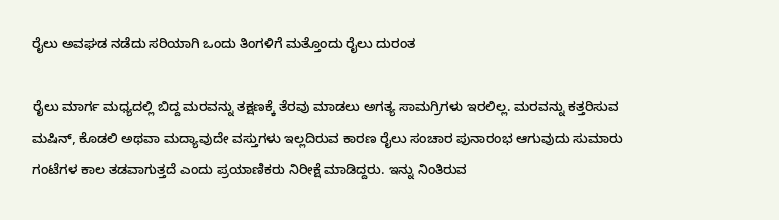ರೈಲು ಅವಘಡ ನಡೆದು ಸರಿಯಾಗಿ ಒಂದು ತಿಂಗಳಿಗೆ ಮತ್ತೊಂದು ರೈಲು ದುರಂತ

ರೈಲು ಮಾರ್ಗ ಮಧ್ಯದಲ್ಲಿ ಬಿದ್ದ ಮರವನ್ನು ತಕ್ಷಣಕ್ಕೆ ತೆರವು ಮಾಡಲು ಅಗತ್ಯ ಸಾಮಗ್ರಿಗಳು ಇರಲಿಲ್ಲ. ಮರವನ್ನು ಕತ್ತರಿಸುವ ಮಷಿನ್, ಕೊಡಲಿ ಅಥವಾ ಮದ್ಯಾವುದೇ ವಸ್ತುಗಳು ಇಲ್ಲದಿರುವ ಕಾರಣ ರೈಲು ಸಂಚಾರ ಪುನಾರಂಭ ಆಗುವುದು ಸುಮಾರು ಗಂಟೆಗಳ ಕಾಲ ತಡವಾಗುತ್ತದೆ ಎಂದು ಪ್ರಯಾಣಿಕರು ನಿರೀಕ್ಷೆ ಮಾಡಿದ್ದರು. ಇನ್ನು ನಿಂತಿರುವ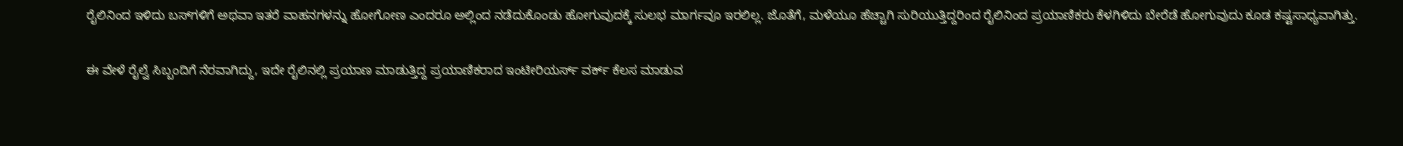ರೈಲಿನಿಂದ ಇಳಿದು ಬಸ್‌ಗಳಿಗೆ ಅಥವಾ ಇತರೆ ವಾಹನಗಳನ್ನು ಹೋಗೋಣ ಎಂದರೂ ಅಲ್ಲಿಂದ ನಡೆದುಕೊಂಡು ಹೋಗುವುದಕ್ಕೆ ಸುಲಭ ಮಾರ್ಗವೂ ಇರಲಿಲ್ಲ. ಜೊತೆಗೆ, ಮಳೆಯೂ ಹೆಚ್ಚಾಗಿ ಸುರಿಯುತ್ತಿದ್ದರಿಂದ ರೈಲಿನಿಂದ ಪ್ರಯಾಣಿಕರು ಕೆಳಗಿಳಿದು ಬೇರೆಡೆ ಹೋಗುವುದು ಕೂಡ ಕಷ್ಟಸಾಧ್ಯವಾಗಿತ್ತು.

ಈ ವೇಳೆ ರೈಲ್ವೆ ಸಿಬ್ಬಂದಿಗೆ ನೆರವಾಗಿದ್ದು, ಇದೇ ರೈಲಿನಲ್ಲಿ ಪ್ರಯಾಣ ಮಾಡುತ್ತಿದ್ದ ಪ್ರಯಾಣಿಕರಾದ ಇಂಟೀರಿಯರ್ಸ್ ವರ್ಕ್ ಕೆಲಸ ಮಾಡುವ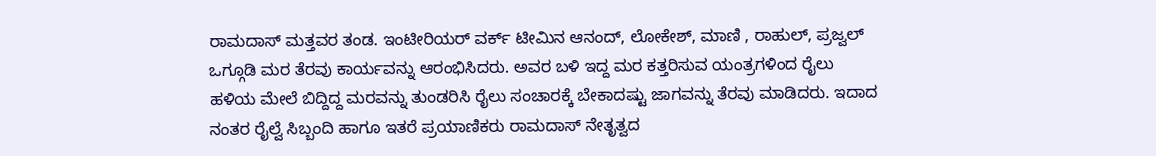ರಾಮದಾಸ್ ಮತ್ತವರ ತಂಡ. ಇಂಟೀರಿಯರ್ ವರ್ಕ್ ಟೀಮಿನ ಆನಂದ್, ಲೋಕೇಶ್, ಮಾಣಿ , ರಾಹುಲ್, ಪ್ರಜ್ವಲ್ ಒಗ್ಗೂಡಿ ಮರ ತೆರವು ಕಾರ್ಯವನ್ನು ಆರಂಭಿಸಿದರು. ಅವರ ಬಳಿ ಇದ್ದ ಮರ ಕತ್ತರಿಸುವ ಯಂತ್ರಗಳಿಂದ ರೈಲು ಹಳಿಯ ಮೇಲೆ ಬಿದ್ದಿದ್ದ ಮರವನ್ನು ತುಂಡರಿಸಿ ರೈಲು ಸಂಚಾರಕ್ಕೆ ಬೇಕಾದಷ್ಟು ಜಾಗವನ್ನು ತೆರವು ಮಾಡಿದರು. ಇದಾದ ನಂತರ ರೈಲ್ವೆ ಸಿಬ್ಬಂದಿ ಹಾಗೂ ಇತರೆ ಪ್ರಯಾಣಿಕರು ರಾಮದಾಸ್ ನೇತೃತ್ವದ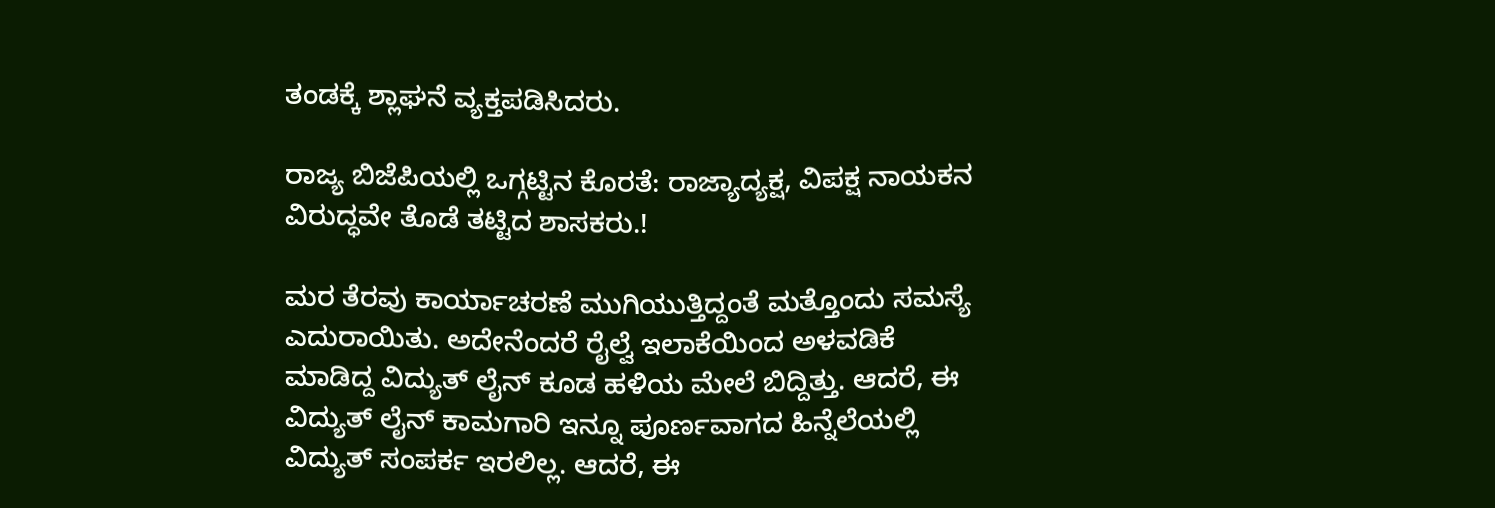ತಂಡಕ್ಕೆ ಶ್ಲಾಘನೆ ವ್ಯಕ್ತಪಡಿಸಿದರು.

ರಾಜ್ಯ ಬಿಜೆಪಿಯಲ್ಲಿ ಒಗ್ಗಟ್ಟಿನ ಕೊರತೆ: ರಾಜ್ಯಾದ್ಯಕ್ಷ, ವಿಪಕ್ಷ ನಾಯಕನ ವಿರುದ್ಧವೇ ತೊಡೆ ತಟ್ಟಿದ ಶಾಸಕರು.!

ಮರ ತೆರವು ಕಾರ್ಯಾಚರಣೆ ಮುಗಿಯುತ್ತಿದ್ದಂತೆ ಮತ್ತೊಂದು ಸಮಸ್ಯೆ ಎದುರಾಯಿತು. ಅದೇನೆಂದರೆ ರೈಲ್ವೆ ಇಲಾಕೆಯಿಂದ ಅಳವಡಿಕೆ ಮಾಡಿದ್ದ ವಿದ್ಯುತ್ ಲೈನ್ ಕೂಡ ಹಳಿಯ ಮೇಲೆ ಬಿದ್ದಿತ್ತು. ಆದರೆ, ಈ ವಿದ್ಯುತ್ ಲೈನ್ ಕಾಮಗಾರಿ ಇನ್ನೂ ಪೂರ್ಣವಾಗದ ಹಿನ್ನೆಲೆಯಲ್ಲಿ ವಿದ್ಯುತ್ ಸಂಪರ್ಕ ಇರಲಿಲ್ಲ. ಆದರೆ, ಈ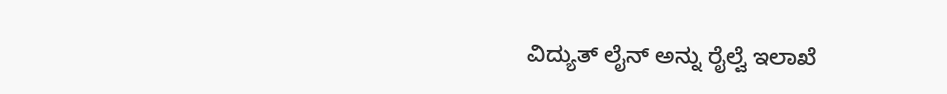ವಿದ್ಯುತ್ ಲೈನ್‌ ಅನ್ನು ರೈಲ್ವೆ ಇಲಾಖೆ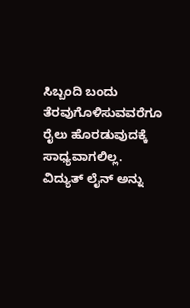ಸಿಬ್ಬಂದಿ ಬಂದು ತೆರವುಗೊಳಿಸುವವರೆಗೂ ರೈಲು ಹೊರಡುವುದಕ್ಕೆ ಸಾಧ್ಯವಾಗಲಿಲ್ಲ. ವಿದ್ಯುತ್ ಲೈನ್ ಅನ್ನು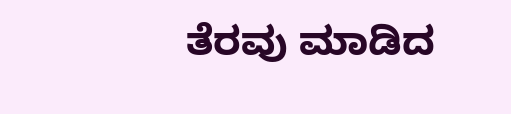ತೆರವು ಮಾಡಿದ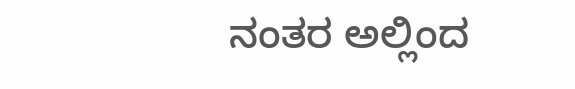ನಂತರ ಅಲ್ಲಿಂದ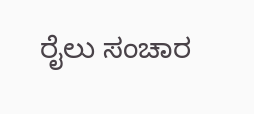ರೈಲು ಸಂಚಾರ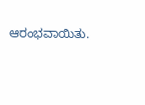ಆರಂಭವಾಯಿತು.